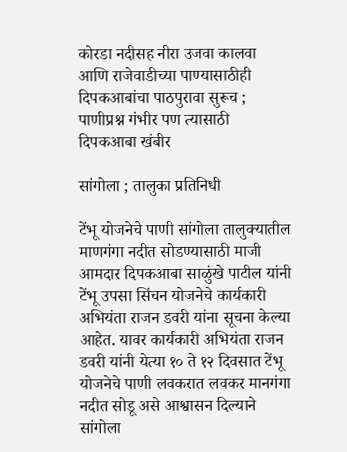कोरडा नदीसह नीरा उजवा कालवा आणि राजेवाडीच्या पाण्यासाठीही दिपकआबांचा पाठपुरावा सुरूच ; पाणीप्रश्न गंभीर पण त्यासाठी दिपकआबा खंबीर

सांगोला ; तालुका प्रतिनिधी

टेंभू योजनेचे पाणी सांगोला तालुक्यातील माणगंगा नदीत सोडण्यासाठी माजी आमदार दिपकआबा साळुंखे पाटील यांनी टेंभू उपसा सिंचन योजनेचे कार्यकारी अभियंता राजन डवरी यांना सूचना केल्या आहेत. यावर कार्यकारी अभियंता राजन डवरी यांनी येत्या १० ते १२ दिवसात टेंभू योजनेचे पाणी लवकरात लवकर मानगंगा नदीत सोडू असे आश्वासन दिल्याने सांगोला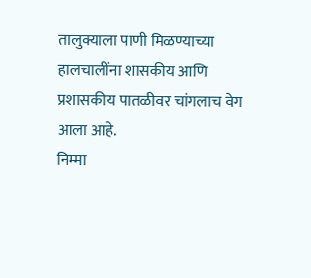तालुक्याला पाणी मिळण्याच्या हालचालींना शासकीय आणि प्रशासकीय पातळीवर चांगलाच वेग आला आहे.
निम्मा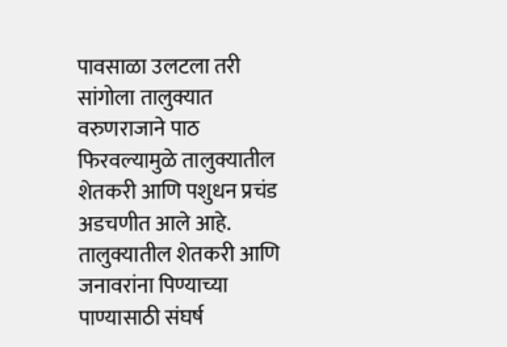पावसाळा उलटला तरी सांगोला तालुक्यात वरुणराजाने पाठ फिरवल्यामुळे तालुक्यातील शेतकरी आणि पशुधन प्रचंड अडचणीत आले आहे. तालुक्यातील शेतकरी आणि जनावरांना पिण्याच्या पाण्यासाठी संघर्ष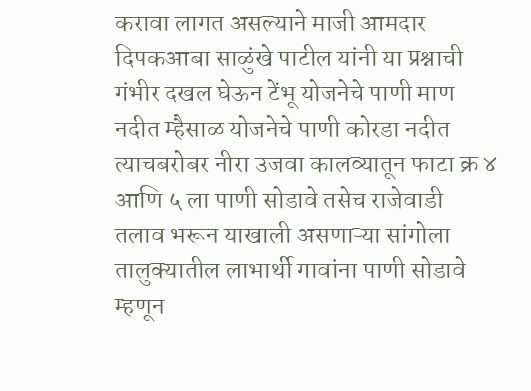करावा लागत असल्याने माजी आमदार दिपकआबा साळुंखे पाटील यांनी या प्रश्नाची गंभीर दखल घेऊन टेंभू योजनेचे पाणी माण नदीत म्हैसाळ योजनेचे पाणी कोरडा नदीत त्याचबरोबर नीरा उजवा कालव्यातून फाटा क्र ४ आणि ५ ला पाणी सोडावे तसेच राजेवाडी तलाव भरून याखाली असणाऱ्या सांगोला तालुक्यातील लाभार्थी गावांना पाणी सोडावे म्हणून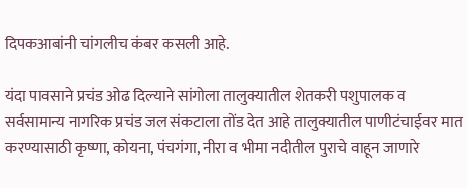दिपकआबांनी चांगलीच कंबर कसली आहे.

यंदा पावसाने प्रचंड ओढ दिल्याने सांगोला तालुक्यातील शेतकरी पशुपालक व सर्वसामान्य नागरिक प्रचंड जल संकटाला तोंड देत आहे तालुक्यातील पाणीटंचाईवर मात करण्यासाठी कृष्णा, कोयना, पंचगंगा, नीरा व भीमा नदीतील पुराचे वाहून जाणारे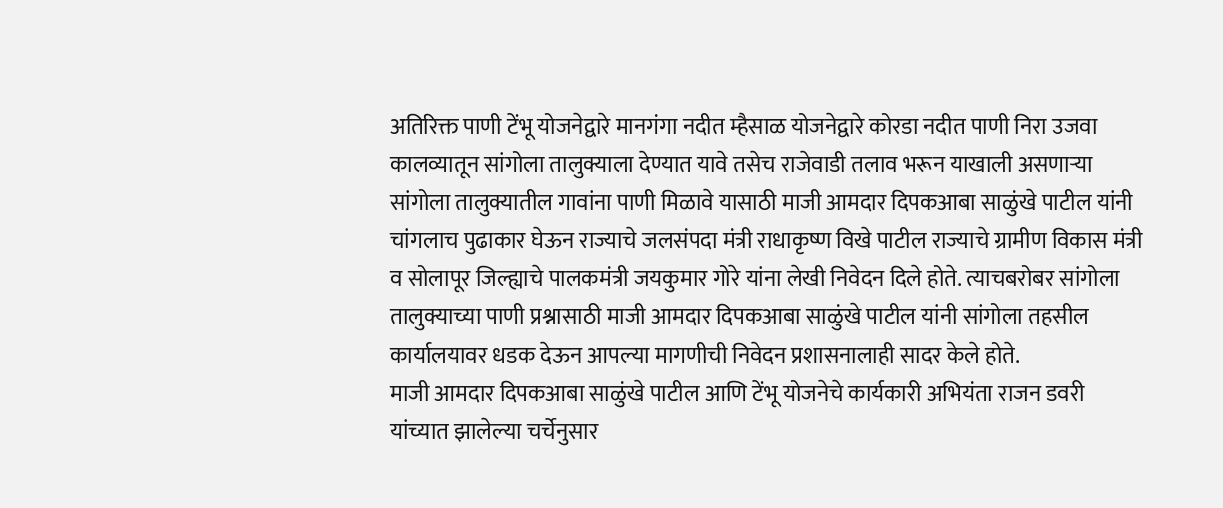अतिरिक्त पाणी टेंभू योजनेद्वारे मानगंगा नदीत म्हैसाळ योजनेद्वारे कोरडा नदीत पाणी निरा उजवा कालव्यातून सांगोला तालुक्याला देण्यात यावे तसेच राजेवाडी तलाव भरून याखाली असणाऱ्या सांगोला तालुक्यातील गावांना पाणी मिळावे यासाठी माजी आमदार दिपकआबा साळुंखे पाटील यांनी चांगलाच पुढाकार घेऊन राज्याचे जलसंपदा मंत्री राधाकृष्ण विखे पाटील राज्याचे ग्रामीण विकास मंत्री व सोलापूर जिल्ह्याचे पालकमंत्री जयकुमार गोरे यांना लेखी निवेदन दिले होते. त्याचबरोबर सांगोला तालुक्याच्या पाणी प्रश्नासाठी माजी आमदार दिपकआबा साळुंखे पाटील यांनी सांगोला तहसील कार्यालयावर धडक देऊन आपल्या मागणीची निवेदन प्रशासनालाही सादर केले होते.
माजी आमदार दिपकआबा साळुंखे पाटील आणि टेंभू योजनेचे कार्यकारी अभियंता राजन डवरी यांच्यात झालेल्या चर्चेनुसार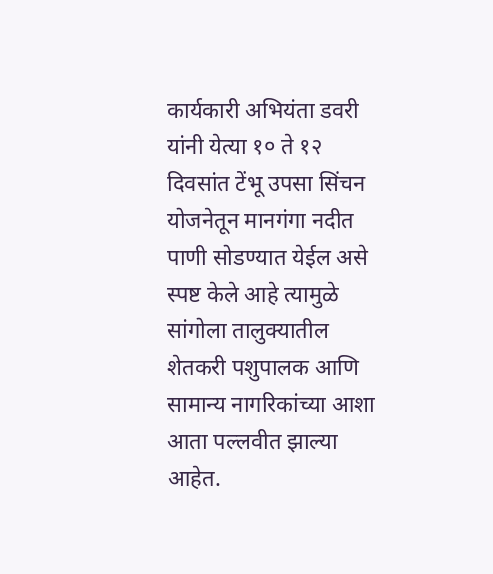कार्यकारी अभियंता डवरी यांनी येत्या १० ते १२ दिवसांत टेंभू उपसा सिंचन योजनेतून मानगंगा नदीत पाणी सोडण्यात येईल असे स्पष्ट केले आहे त्यामुळे सांगोला तालुक्यातील शेतकरी पशुपालक आणि सामान्य नागरिकांच्या आशा आता पल्लवीत झाल्या आहेत.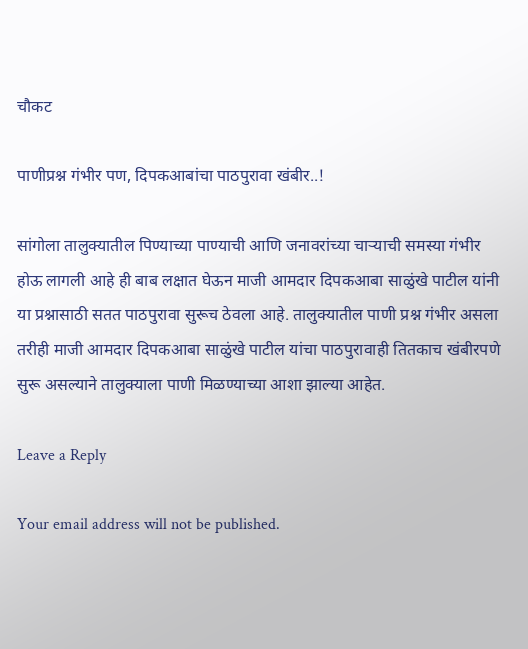चौकट

पाणीप्रश्न गंभीर पण, दिपकआबांचा पाठपुरावा खंबीर..!

सांगोला तालुक्यातील पिण्याच्या पाण्याची आणि जनावरांच्या चाऱ्याची समस्या गंभीर होऊ लागली आहे ही बाब लक्षात घेऊन माजी आमदार दिपकआबा साळुंखे पाटील यांनी या प्रश्नासाठी सतत पाठपुरावा सुरूच ठेवला आहे. तालुक्यातील पाणी प्रश्न गंभीर असला तरीही माजी आमदार दिपकआबा साळुंखे पाटील यांचा पाठपुरावाही तितकाच खंबीरपणे सुरू असल्याने तालुक्याला पाणी मिळण्याच्या आशा झाल्या आहेत.

Leave a Reply

Your email address will not be published.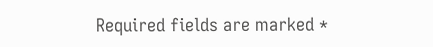Required fields are marked *